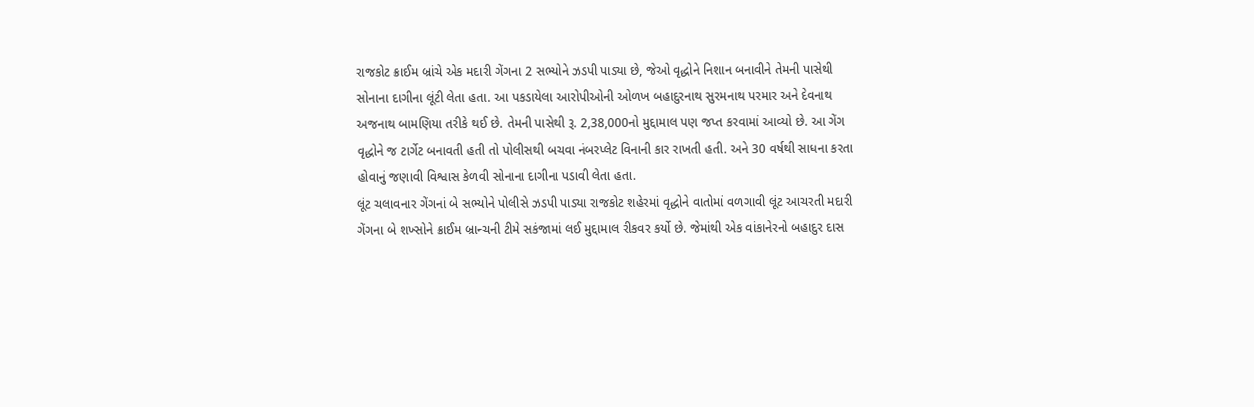રાજકોટ ક્રાઈમ બ્રાંચે એક મદારી ગેંગના 2 સભ્યોને ઝડપી પાડ્યા છે, જેઓ વૃદ્ધોને નિશાન બનાવીને તેમની પાસેથી સોનાના દાગીના લૂંટી લેતા હતા. આ પકડાયેલા આરોપીઓની ઓળખ બહાદુરનાથ સુરમનાથ પરમાર અને દેવનાથ અજનાથ બામણિયા તરીકે થઈ છે. તેમની પાસેથી રૂ. 2,38,000નો મુદ્દામાલ પણ જપ્ત કરવામાં આવ્યો છે. આ ગેંગ વૃદ્ધોને જ ટાર્ગેટ બનાવતી હતી તો પોલીસથી બચવા નંબરપ્લેટ વિનાની કાર રાખતી હતી. અને 30 વર્ષથી સાધના કરતા હોવાનું જણાવી વિશ્વાસ કેળવી સોનાના દાગીના પડાવી લેતા હતા.
લૂંટ ચલાવનાર ગેંગનાં બે સભ્યોને પોલીસે ઝડપી પાડ્યા રાજકોટ શહેરમાં વૃદ્ધોને વાતોમાં વળગાવી લૂંટ આચરતી મદારી ગેંગના બે શખ્સોને ક્રાઈમ બ્રાન્ચની ટીમે સકંજામાં લઈ મુદ્દામાલ રીકવર કર્યો છે. જેમાંથી એક વાંકાનેરનો બહાદુર દાસ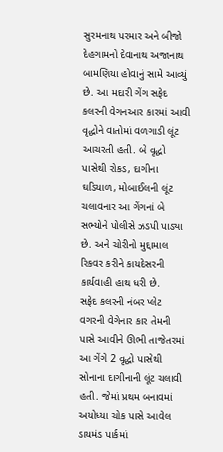સુરમનાથ પરમાર અને બીજો દેહગામનો દેવાનાથ અજાનાથ બામણિયા હોવાનું સામે આવ્યું છે. આ મદારી ગેંગ સફેદ કલરની વેગનઆર કારમાં આવી વૃદ્ધોને વાતોમાં વળગાડી લૂંટ આચરતી હતી. બે વૃદ્ધો પાસેથી રોકડ, દાગીના ઘડિયાળ, મોબાઈલની લૂંટ ચલાવનાર આ ગેંગનાં બે સભ્યોને પોલીસે ઝડપી પાડ્યા છે. અને ચોરીનો મુદ્દામાલ રિકવર કરીને કાયદેસરની કાર્યવાહી હાથ ધરી છે.
સફેદ કલરની નંબર પ્લેટ વગરની વેગેનાર કાર તેમની પાસે આવીને ઊભી તાજેતરમાં આ ગેંગે 2 વૃદ્ધો પાસેથી સોનાના દાગીનાની લૂંટ ચલાવી હતી. જેમાં પ્રથમ બનાવમાં અયોધ્યા ચોક પાસે આવેલ ડાયમંડ પાર્કમાં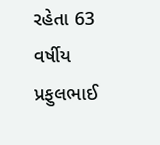રહેતા 63 વર્ષીય પ્રફુલભાઈ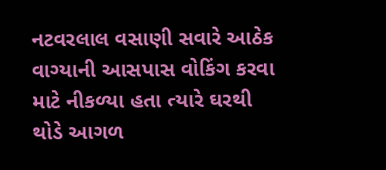નટવરલાલ વસાણી સવારે આઠેક વાગ્યાની આસપાસ વોકિંગ કરવા માટે નીકળ્યા હતા ત્યારે ઘરથી થોડે આગળ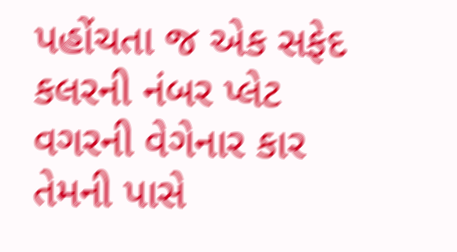પહોંચતા જ એક સફેદ કલરની નંબર પ્લેટ વગરની વેગેનાર કાર તેમની પાસે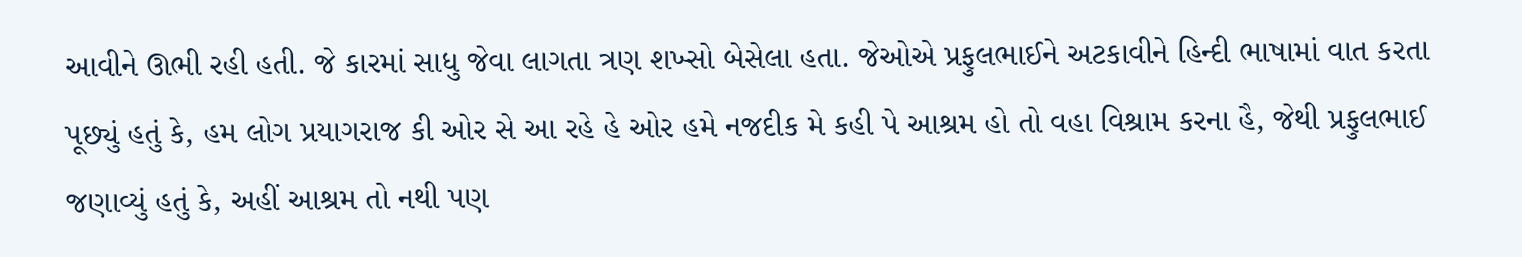આવીને ઊભી રહી હતી. જે કારમાં સાધુ જેવા લાગતા ત્રણ શખ્સો બેસેલા હતા. જેઓએ પ્રફુલભાઈને અટકાવીને હિન્દી ભાષામાં વાત કરતા પૂછ્યું હતું કે, હમ લોગ પ્રયાગરાજ કી ઓર સે આ રહે હે ઓર હમે નજદીક મે કહી પે આશ્રમ હો તો વહા વિશ્રામ કરના હૈ, જેથી પ્રફુલભાઈ જણાવ્યું હતું કે, અહીં આશ્રમ તો નથી પણ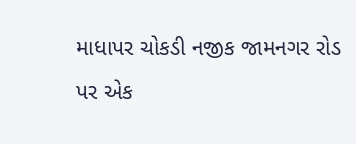માધાપર ચોકડી નજીક જામનગર રોડ પર એક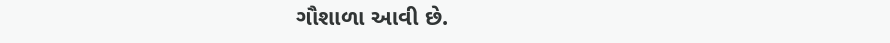ગૌશાળા આવી છે.